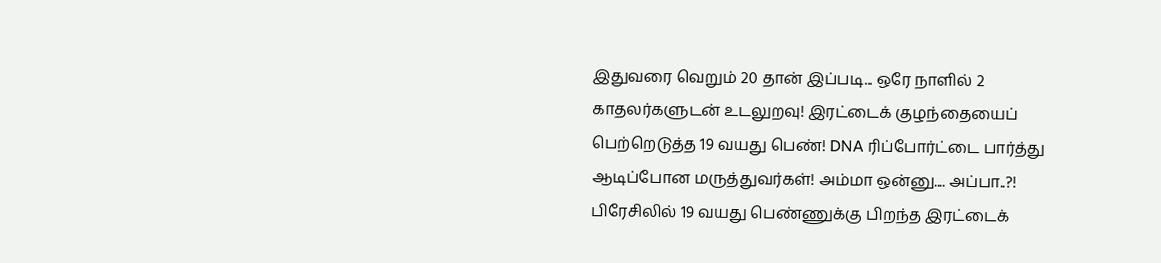இதுவரை வெறும் 20 தான் இப்படி... ஒரே நாளில் 2 காதலர்களுடன் உடலுறவு! இரட்டைக் குழந்தையைப் பெற்றெடுத்த 19 வயது பெண்! DNA ரிப்போர்ட்டை பார்த்து ஆடிப்போன மருத்துவர்கள்! அம்மா ஒன்னு.... அப்பா..?!
பிரேசிலில் 19 வயது பெண்ணுக்கு பிறந்த இரட்டைக்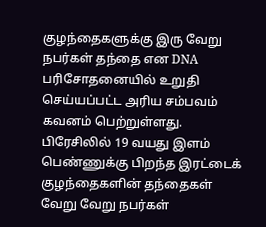குழந்தைகளுக்கு இரு வேறு நபர்கள் தந்தை என DNA பரிசோதனையில் உறுதி செய்யப்பட்ட அரிய சம்பவம் கவனம் பெற்றுள்ளது.
பிரேசிலில் 19 வயது இளம் பெண்ணுக்கு பிறந்த இரட்டைக் குழந்தைகளின் தந்தைகள் வேறு வேறு நபர்கள்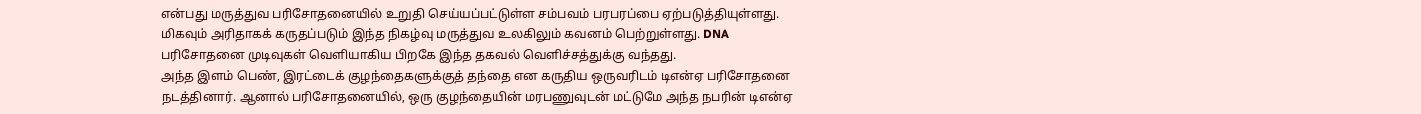என்பது மருத்துவ பரிசோதனையில் உறுதி செய்யப்பட்டுள்ள சம்பவம் பரபரப்பை ஏற்படுத்தியுள்ளது. மிகவும் அரிதாகக் கருதப்படும் இந்த நிகழ்வு மருத்துவ உலகிலும் கவனம் பெற்றுள்ளது. DNA பரிசோதனை முடிவுகள் வெளியாகிய பிறகே இந்த தகவல் வெளிச்சத்துக்கு வந்தது.
அந்த இளம் பெண், இரட்டைக் குழந்தைகளுக்குத் தந்தை என கருதிய ஒருவரிடம் டிஎன்ஏ பரிசோதனை நடத்தினார். ஆனால் பரிசோதனையில், ஒரு குழந்தையின் மரபணுவுடன் மட்டுமே அந்த நபரின் டிஎன்ஏ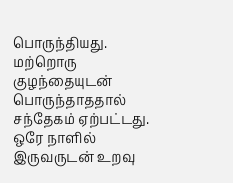பொருந்தியது. மற்றொரு குழந்தையுடன் பொருந்தாததால் சந்தேகம் ஏற்பட்டது.
ஒரே நாளில் இருவருடன் உறவு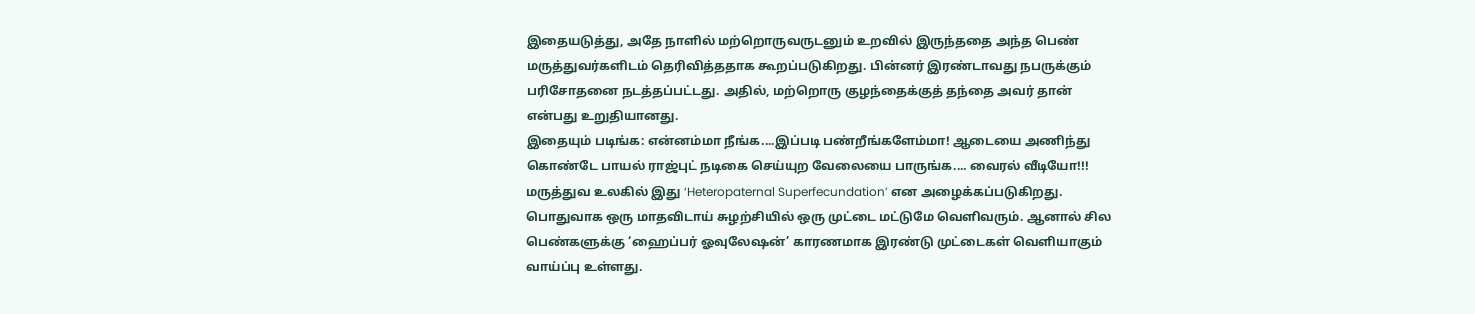இதையடுத்து, அதே நாளில் மற்றொருவருடனும் உறவில் இருந்ததை அந்த பெண் மருத்துவர்களிடம் தெரிவித்ததாக கூறப்படுகிறது. பின்னர் இரண்டாவது நபருக்கும் பரிசோதனை நடத்தப்பட்டது. அதில், மற்றொரு குழந்தைக்குத் தந்தை அவர் தான் என்பது உறுதியானது.
இதையும் படிங்க: என்னம்மா நீங்க....இப்படி பண்றீங்களேம்மா! ஆடையை அணிந்து கொண்டே பாயல் ராஜ்புட் நடிகை செய்யுற வேலையை பாருங்க.... வைரல் வீடியோ!!!
மருத்துவ உலகில் இது ‘Heteropaternal Superfecundation’ என அழைக்கப்படுகிறது. பொதுவாக ஒரு மாதவிடாய் சுழற்சியில் ஒரு முட்டை மட்டுமே வெளிவரும். ஆனால் சில பெண்களுக்கு ‘ஹைப்பர் ஓவுலேஷன்’ காரணமாக இரண்டு முட்டைகள் வெளியாகும் வாய்ப்பு உள்ளது.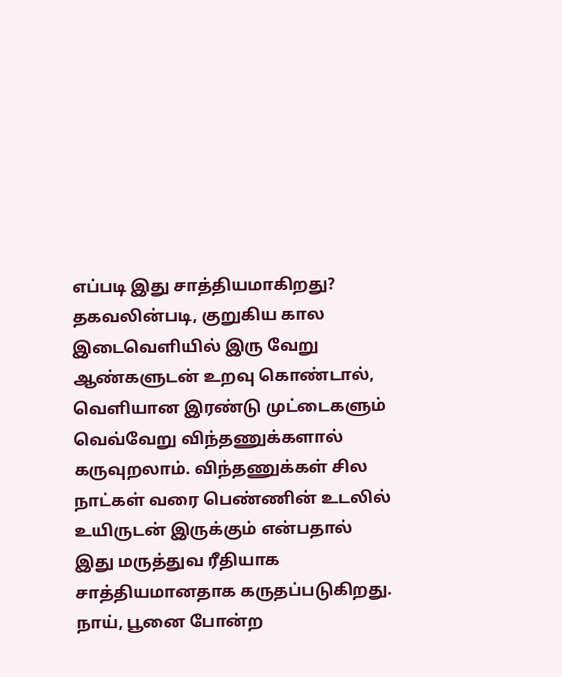எப்படி இது சாத்தியமாகிறது?
தகவலின்படி, குறுகிய கால இடைவெளியில் இரு வேறு ஆண்களுடன் உறவு கொண்டால், வெளியான இரண்டு முட்டைகளும் வெவ்வேறு விந்தணுக்களால் கருவுறலாம். விந்தணுக்கள் சில நாட்கள் வரை பெண்ணின் உடலில் உயிருடன் இருக்கும் என்பதால் இது மருத்துவ ரீதியாக சாத்தியமானதாக கருதப்படுகிறது.
நாய், பூனை போன்ற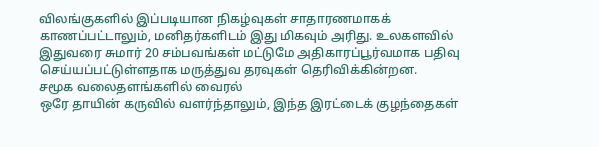விலங்குகளில் இப்படியான நிகழ்வுகள் சாதாரணமாகக் காணப்பட்டாலும், மனிதர்களிடம் இது மிகவும் அரிது. உலகளவில் இதுவரை சுமார் 20 சம்பவங்கள் மட்டுமே அதிகாரப்பூர்வமாக பதிவு செய்யப்பட்டுள்ளதாக மருத்துவ தரவுகள் தெரிவிக்கின்றன.
சமூக வலைதளங்களில் வைரல்
ஒரே தாயின் கருவில் வளர்ந்தாலும், இந்த இரட்டைக் குழந்தைகள்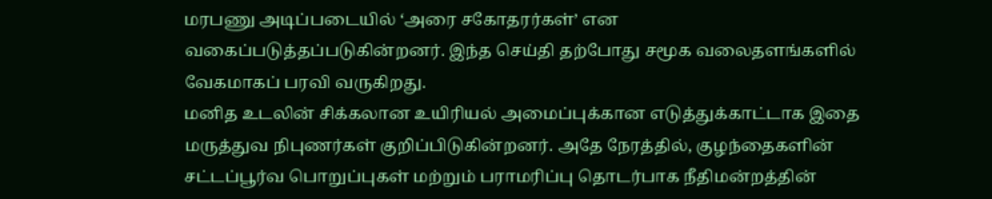மரபணு அடிப்படையில் ‘அரை சகோதரர்கள்’ என வகைப்படுத்தப்படுகின்றனர். இந்த செய்தி தற்போது சமூக வலைதளங்களில் வேகமாகப் பரவி வருகிறது.
மனித உடலின் சிக்கலான உயிரியல் அமைப்புக்கான எடுத்துக்காட்டாக இதை மருத்துவ நிபுணர்கள் குறிப்பிடுகின்றனர். அதே நேரத்தில், குழந்தைகளின் சட்டப்பூர்வ பொறுப்புகள் மற்றும் பராமரிப்பு தொடர்பாக நீதிமன்றத்தின்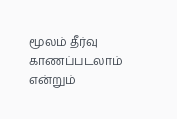மூலம் தீர்வு காணப்படலாம் என்றும்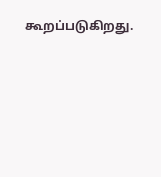கூறப்படுகிறது.